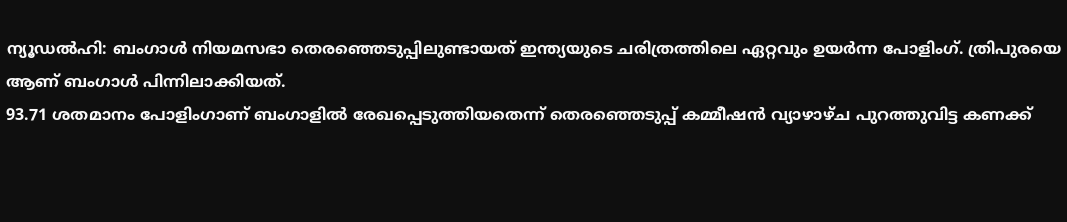ന്യൂഡൽഹി: ബംഗാൾ നിയമസഭാ തെരഞ്ഞെടുപ്പിലുണ്ടായത് ഇന്ത്യയുടെ ചരിത്രത്തിലെ ഏറ്റവും ഉയർന്ന പോളിംഗ്. ത്രിപുരയെ ആണ് ബംഗാൾ പിന്നിലാക്കിയത്.
93.71 ശതമാനം പോളിംഗാണ് ബംഗാളിൽ രേഖപ്പെടുത്തിയതെന്ന് തെരഞ്ഞെടുപ്പ് കമ്മീഷൻ വ്യാഴാഴ്ച പുറത്തുവിട്ട കണക്ക്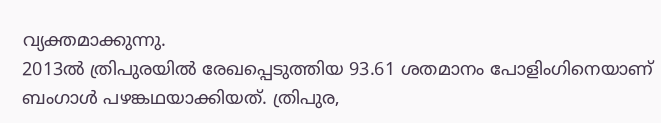വ്യക്തമാക്കുന്നു.
2013ൽ ത്രിപുരയിൽ രേഖപ്പെടുത്തിയ 93.61 ശതമാനം പോളിംഗിനെയാണ് ബംഗാൾ പഴങ്കഥയാക്കിയത്. ത്രിപുര,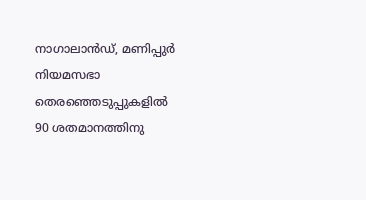നാഗാലാൻഡ്, മണിപ്പുർ നിയമസഭാ തെരഞ്ഞെടുപ്പുകളിൽ 90 ശതമാനത്തിനു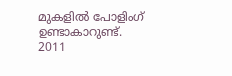മുകളിൽ പോളിംഗ് ഉണ്ടാകാറുണ്ട്.
2011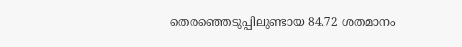തെരഞ്ഞെടുപ്പിലുണ്ടായ 84.72 ശതമാനം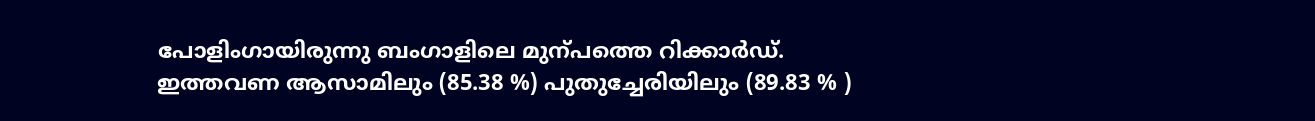പോളിംഗായിരുന്നു ബംഗാളിലെ മുന്പത്തെ റിക്കാർഡ്.
ഇത്തവണ ആസാമിലും (85.38 %) പുതുച്ചേരിയിലും (89.83 % )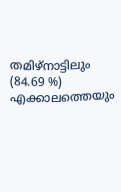തമിഴ്നാട്ടിലും (84.69 %) എക്കാലത്തെയും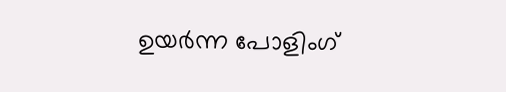ഉയർന്ന പോളിംഗ്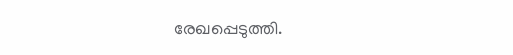രേഖപ്പെടുത്തി.